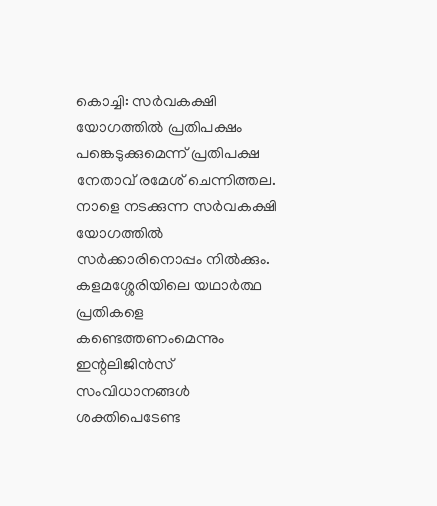കൊച്ചി: സർവകക്ഷി യോഗത്തിൽ പ്രതിപക്ഷം പങ്കെടുക്കുമെന്ന് പ്രതിപക്ഷ നേതാവ് രമേശ് ചെന്നിത്തല. നാളെ നടക്കുന്ന സർവകക്ഷി യോഗത്തിൽ സർക്കാരിനൊപ്പം നിൽക്കും. കളമശ്ശേരിയിലെ യഥാർത്ഥ പ്രതികളെ കണ്ടെത്തണംമെന്നും ഇന്റലിജിൻസ് സംവിധാനങ്ങൾ ശക്തിപെടേണ്ട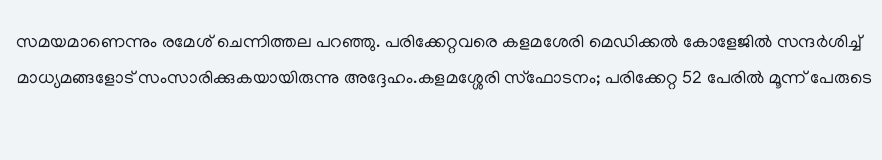സമയമാണെന്നും രമേശ് ചെന്നിത്തല പറഞ്ഞു. പരിക്കേറ്റവരെ കളമശേരി മെഡിക്കൽ കോളേജിൽ സന്ദർശിച്ച് മാധ്യമങ്ങളോട് സംസാരിക്കുകയായിരുന്നു അദ്ദേഹം.കളമശ്ശേരി സ്ഫോടനം; പരിക്കേറ്റ 52 പേരിൽ മൂന്ന് പേരുടെ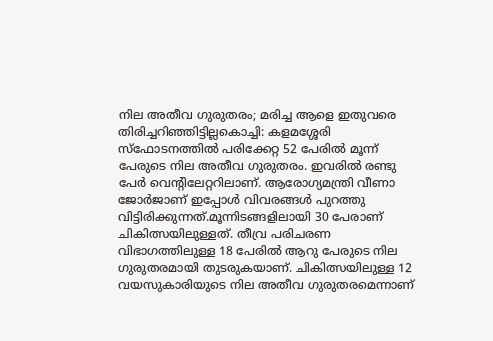നില അതീവ ഗുരുതരം; മരിച്ച ആളെ ഇതുവരെ തിരിച്ചറിഞ്ഞിട്ടില്ലകൊച്ചി: കളമശ്ശേരി സ്ഫോടനത്തിൽ പരിക്കേറ്റ 52 പേരിൽ മൂന്ന് പേരുടെ നില അതീവ ഗുരുതരം. ഇവരിൽ രണ്ടു പേർ വെന്റിലേറ്ററിലാണ്. ആരോഗ്യമന്ത്രി വീണാ ജോർജാണ് ഇപ്പോൾ വിവരങ്ങൾ പുറത്തു വിട്ടിരിക്കുന്നത്.മൂന്നിടങ്ങളിലായി 30 പേരാണ് ചികിത്സയിലുള്ളത്. തീവ്ര പരിചരണ വിഭാഗത്തിലുള്ള 18 പേരിൽ ആറു പേരുടെ നില ഗുരുതരമായി തുടരുകയാണ്. ചികിത്സയിലുള്ള 12 വയസുകാരിയുടെ നില അതീവ ഗുരുതരമെന്നാണ്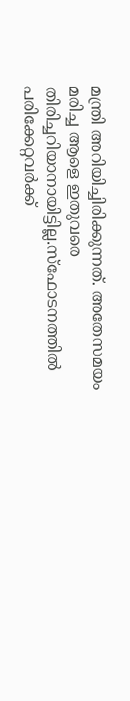മന്ത്രി അറിയിച്ചിരിക്കുന്നത്. അതേസമയം മരിച്ച ആളെ ഇതുവരെ തിരിച്ചറിയാനായിട്ടില്ല.സ്ഫോടനത്തിൽ പരിക്കേറ്റവർക്ക്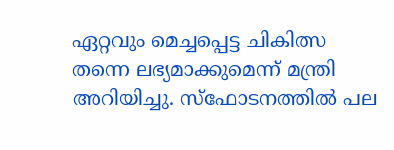ഏറ്റവും മെച്ചപ്പെട്ട ചികിത്സ തന്നെ ലഭ്യമാക്കുമെന്ന് മന്ത്രി അറിയിച്ചു. സ്ഫോടനത്തിൽ പല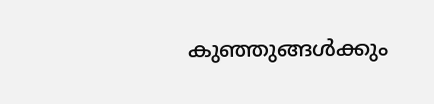കുഞ്ഞുങ്ങൾക്കും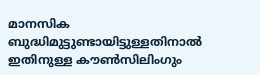മാനസിക ബുദ്ധിമുട്ടുണ്ടായിട്ടുള്ളതിനാൽ ഇതിനുള്ള കൗൺസിലിംഗും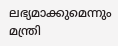ലഭ്യമാക്കുമെന്നും മന്ത്രി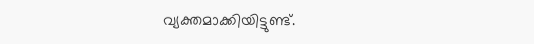വ്യക്തമാക്കിയിട്ടുണ്ട്.